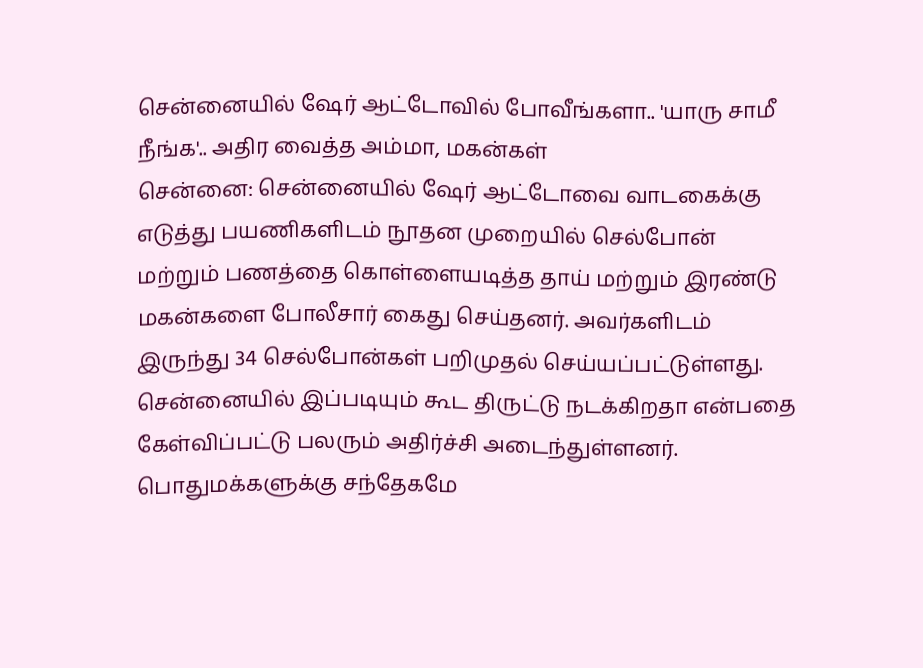சென்னையில் ஷேர் ஆட்டோவில் போவீங்களா.. 'யாரு சாமீ நீங்க'.. அதிர வைத்த அம்மா, மகன்கள்
சென்னை: சென்னையில் ஷேர் ஆட்டோவை வாடகைக்கு எடுத்து பயணிகளிடம் நூதன முறையில் செல்போன் மற்றும் பணத்தை கொள்ளையடித்த தாய் மற்றும் இரண்டு மகன்களை போலீசார் கைது செய்தனர். அவர்களிடம் இருந்து 34 செல்போன்கள் பறிமுதல் செய்யப்பட்டுள்ளது.
சென்னையில் இப்படியும் கூட திருட்டு நடக்கிறதா என்பதை கேள்விப்பட்டு பலரும் அதிர்ச்சி அடைந்துள்ளனர். பொதுமக்களுக்கு சந்தேகமே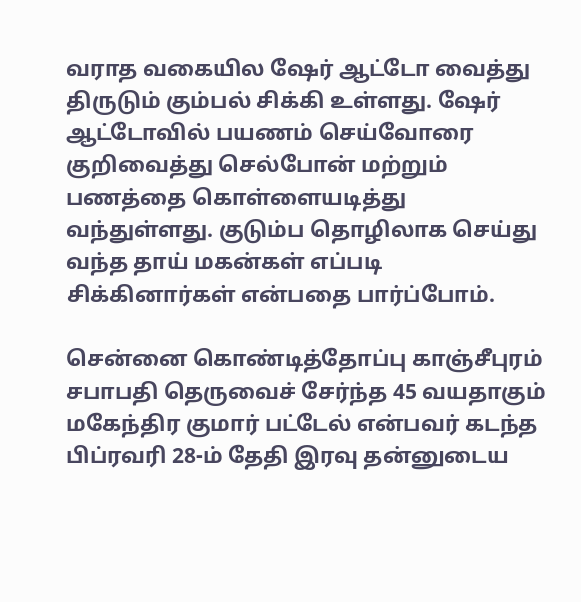வராத வகையில ஷேர் ஆட்டோ வைத்து திருடும் கும்பல் சிக்கி உள்ளது. ஷேர் ஆட்டோவில் பயணம் செய்வோரை குறிவைத்து செல்போன் மற்றும் பணத்தை கொள்ளையடித்து வந்துள்ளது. குடும்ப தொழிலாக செய்து வந்த தாய் மகன்கள் எப்படி சிக்கினார்கள் என்பதை பார்ப்போம்.

சென்னை கொண்டித்தோப்பு காஞ்சீபுரம் சபாபதி தெருவைச் சேர்ந்த 45 வயதாகும் மகேந்திர குமார் பட்டேல் என்பவர் கடந்த பிப்ரவரி 28-ம் தேதி இரவு தன்னுடைய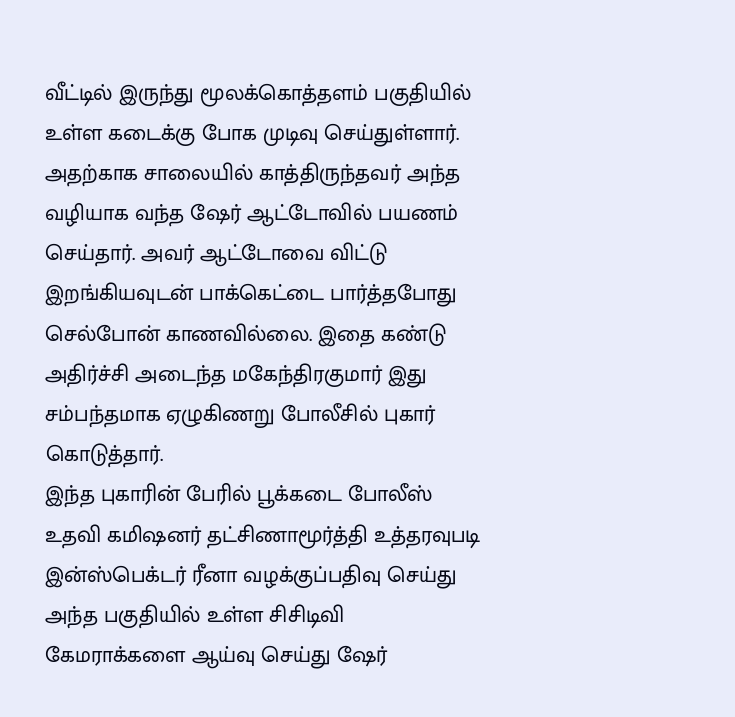வீட்டில் இருந்து மூலக்கொத்தளம் பகுதியில் உள்ள கடைக்கு போக முடிவு செய்துள்ளார். அதற்காக சாலையில் காத்திருந்தவர் அந்த வழியாக வந்த ஷேர் ஆட்டோவில் பயணம் செய்தார். அவர் ஆட்டோவை விட்டு இறங்கியவுடன் பாக்கெட்டை பார்த்தபோது செல்போன் காணவில்லை. இதை கண்டு அதிர்ச்சி அடைந்த மகேந்திரகுமார் இது சம்பந்தமாக ஏழுகிணறு போலீசில் புகார் கொடுத்தார்.
இந்த புகாரின் பேரில் பூக்கடை போலீஸ் உதவி கமிஷனர் தட்சிணாமூர்த்தி உத்தரவுபடி இன்ஸ்பெக்டர் ரீனா வழக்குப்பதிவு செய்து அந்த பகுதியில் உள்ள சிசிடிவி கேமராக்களை ஆய்வு செய்து ஷேர்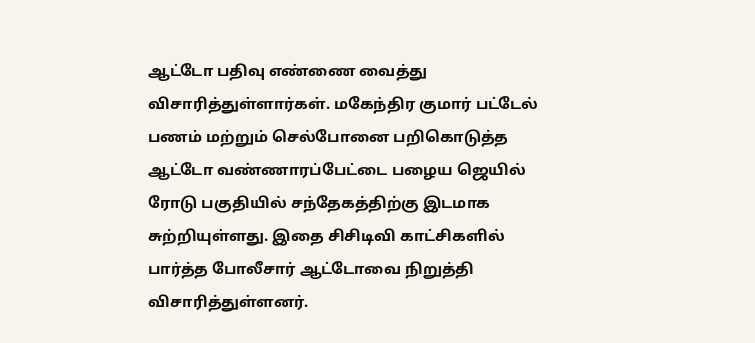ஆட்டோ பதிவு எண்ணை வைத்து விசாரித்துள்ளார்கள். மகேந்திர குமார் பட்டேல் பணம் மற்றும் செல்போனை பறிகொடுத்த ஆட்டோ வண்ணாரப்பேட்டை பழைய ஜெயில் ரோடு பகுதியில் சந்தேகத்திற்கு இடமாக சுற்றியுள்ளது. இதை சிசிடிவி காட்சிகளில் பார்த்த போலீசார் ஆட்டோவை நிறுத்தி விசாரித்துள்ளனர்.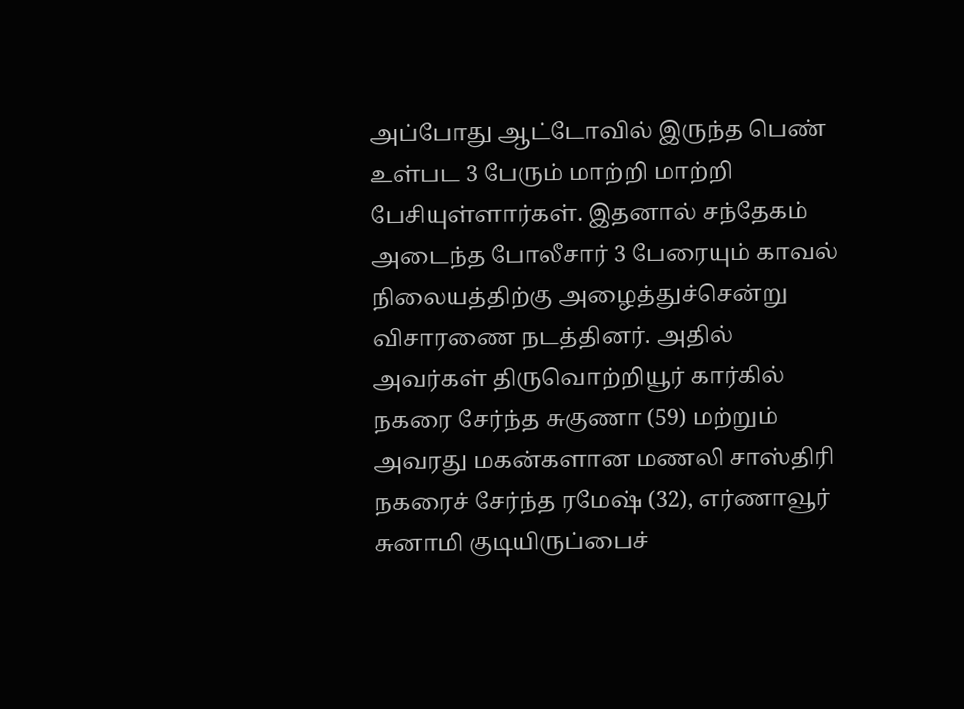அப்போது ஆட்டோவில் இருந்த பெண் உள்பட 3 பேரும் மாற்றி மாற்றி பேசியுள்ளார்கள். இதனால் சந்தேகம் அடைந்த போலீசார் 3 பேரையும் காவல் நிலையத்திற்கு அழைத்துச்சென்று விசாரணை நடத்தினர். அதில் அவர்கள் திருவொற்றியூர் கார்கில் நகரை சேர்ந்த சுகுணா (59) மற்றும் அவரது மகன்களான மணலி சாஸ்திரி நகரைச் சேர்ந்த ரமேஷ் (32), எர்ணாவூர் சுனாமி குடியிருப்பைச்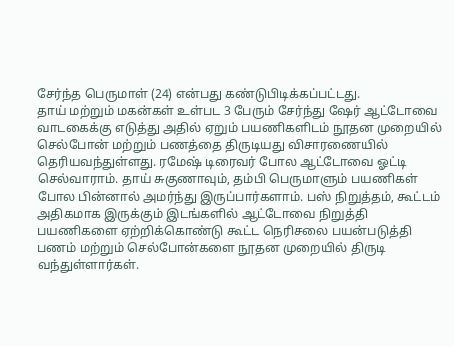சேர்ந்த பெருமாள் (24) என்பது கண்டுபிடிக்கப்பட்டது.
தாய் மற்றும் மகன்கள் உள்பட 3 பேரும் சேர்ந்து ஷேர் ஆட்டோவை வாடகைக்கு எடுத்து அதில் ஏறும் பயணிகளிடம் நூதன முறையில் செல்போன் மற்றும் பணத்தை திருடியது விசாரணையில் தெரியவந்துள்ளது. ரமேஷ் டிரைவர் போல ஆட்டோவை ஓட்டி செல்வாராம். தாய் சுகுணாவும், தம்பி பெருமாளும் பயணிகள் போல பின்னால் அமர்ந்து இருப்பார்களாம். பஸ் நிறுத்தம், கூட்டம் அதிகமாக இருக்கும் இடங்களில் ஆட்டோவை நிறுத்தி பயணிகளை ஏற்றிக்கொண்டு கூட்ட நெரிசலை பயன்படுத்தி பணம் மற்றும் செல்போன்களை நூதன முறையில் திருடி வந்துள்ளார்கள்.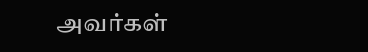அவர்கள்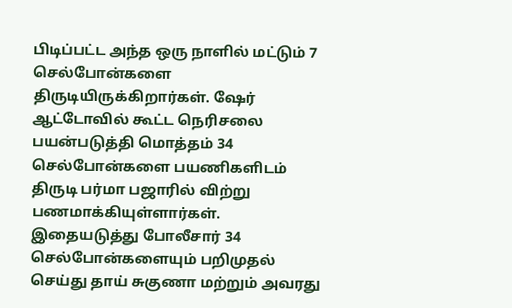பிடிப்பட்ட அந்த ஒரு நாளில் மட்டும் 7 செல்போன்களை திருடியிருக்கிறார்கள். ஷேர் ஆட்டோவில் கூட்ட நெரிசலை பயன்படுத்தி மொத்தம் 34 செல்போன்களை பயணிகளிடம் திருடி பர்மா பஜாரில் விற்று பணமாக்கியுள்ளார்கள். இதையடுத்து போலீசார் 34 செல்போன்களையும் பறிமுதல் செய்து தாய் சுகுணா மற்றும் அவரது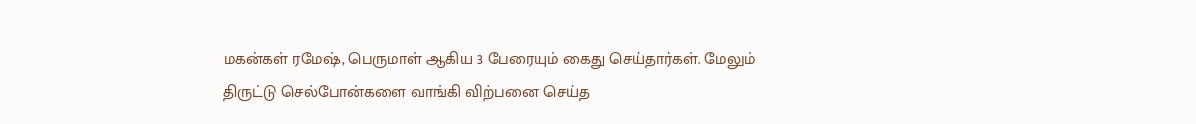மகன்கள் ரமேஷ், பெருமாள் ஆகிய 3 பேரையும் கைது செய்தார்கள். மேலும் திருட்டு செல்போன்களை வாங்கி விற்பனை செய்த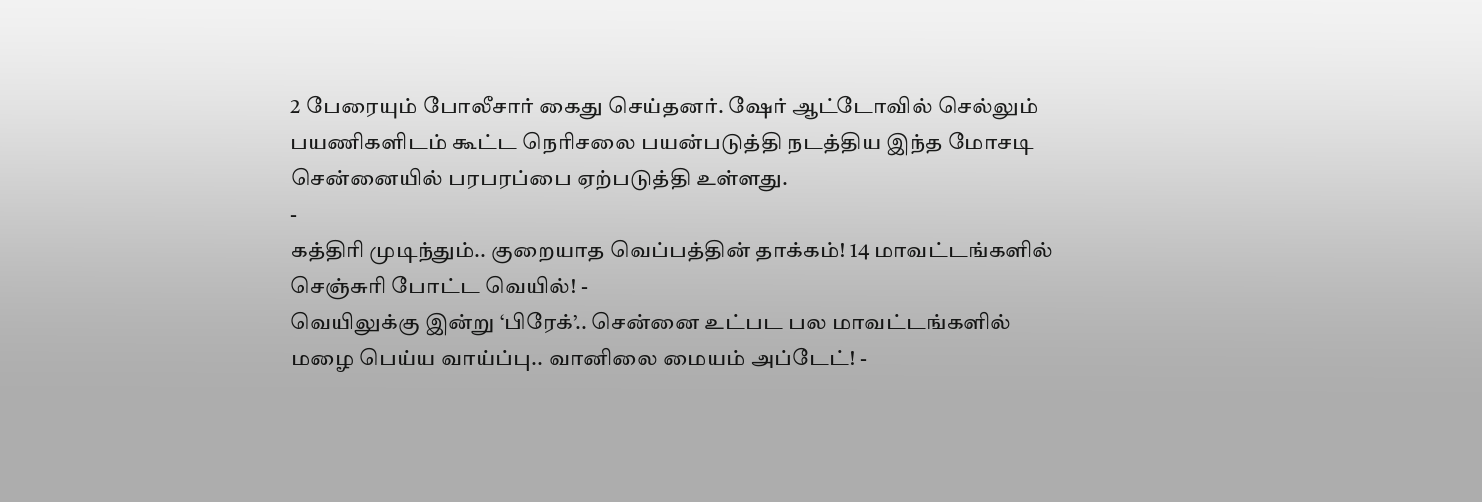2 பேரையும் போலீசார் கைது செய்தனர். ஷேர் ஆட்டோவில் செல்லும் பயணிகளிடம் கூட்ட நெரிசலை பயன்படுத்தி நடத்திய இந்த மோசடி சென்னையில் பரபரப்பை ஏற்படுத்தி உள்ளது.
-
கத்திரி முடிந்தும்.. குறையாத வெப்பத்தின் தாக்கம்! 14 மாவட்டங்களில் செஞ்சுரி போட்ட வெயில்! -
வெயிலுக்கு இன்று ‘பிரேக்’.. சென்னை உட்பட பல மாவட்டங்களில் மழை பெய்ய வாய்ப்பு.. வானிலை மையம் அப்டேட்! -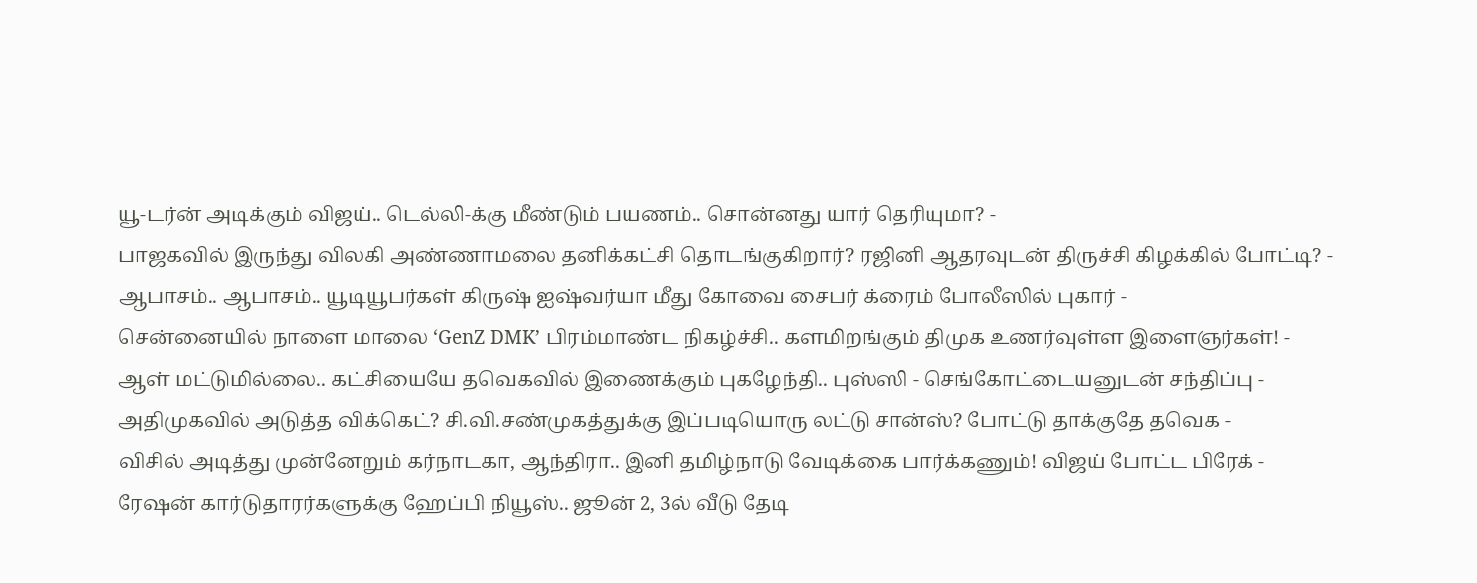யூ-டர்ன் அடிக்கும் விஜய்.. டெல்லி-க்கு மீண்டும் பயணம்.. சொன்னது யார் தெரியுமா? -
பாஜகவில் இருந்து விலகி அண்ணாமலை தனிக்கட்சி தொடங்குகிறார்? ரஜினி ஆதரவுடன் திருச்சி கிழக்கில் போட்டி? -
ஆபாசம்.. ஆபாசம்.. யூடியூபர்கள் கிருஷ் ஐஷ்வர்யா மீது கோவை சைபர் க்ரைம் போலீஸில் புகார் -
சென்னையில் நாளை மாலை ‘GenZ DMK’ பிரம்மாண்ட நிகழ்ச்சி.. களமிறங்கும் திமுக உணர்வுள்ள இளைஞர்கள்! -
ஆள் மட்டுமில்லை.. கட்சியையே தவெகவில் இணைக்கும் புகழேந்தி.. புஸ்ஸி - செங்கோட்டையனுடன் சந்திப்பு -
அதிமுகவில் அடுத்த விக்கெட்? சி.வி.சண்முகத்துக்கு இப்படியொரு லட்டு சான்ஸ்? போட்டு தாக்குதே தவெக -
விசில் அடித்து முன்னேறும் கர்நாடகா, ஆந்திரா.. இனி தமிழ்நாடு வேடிக்கை பார்க்கணும்! விஜய் போட்ட பிரேக் -
ரேஷன் கார்டுதாரர்களுக்கு ஹேப்பி நியூஸ்.. ஜூன் 2, 3ல் வீடு தேடி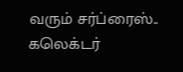வரும் சர்ப்ரைஸ்.. கலெக்டர்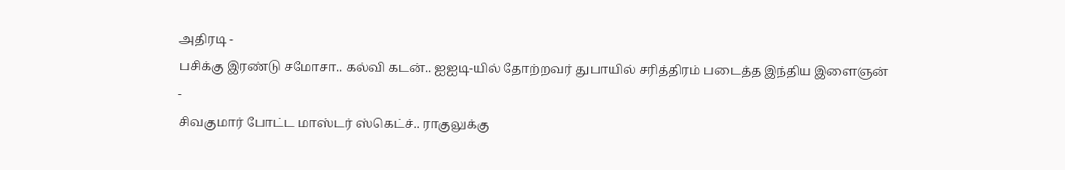அதிரடி -
பசிக்கு இரண்டு சமோசா.. கல்வி கடன்.. ஐஐடி-யில் தோற்றவர் துபாயில் சரித்திரம் படைத்த இந்திய இளைஞன் -
சிவகுமார் போட்ட மாஸ்டர் ஸ்கெட்ச்.. ராகுலுக்கு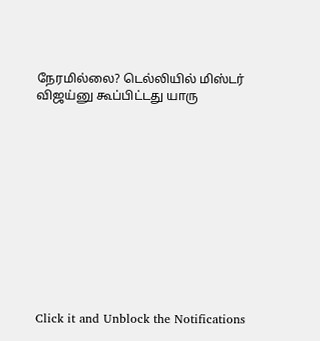நேரமில்லை? டெல்லியில் மிஸ்டர் விஜய்னு கூப்பிட்டது யாரு












Click it and Unblock the Notifications